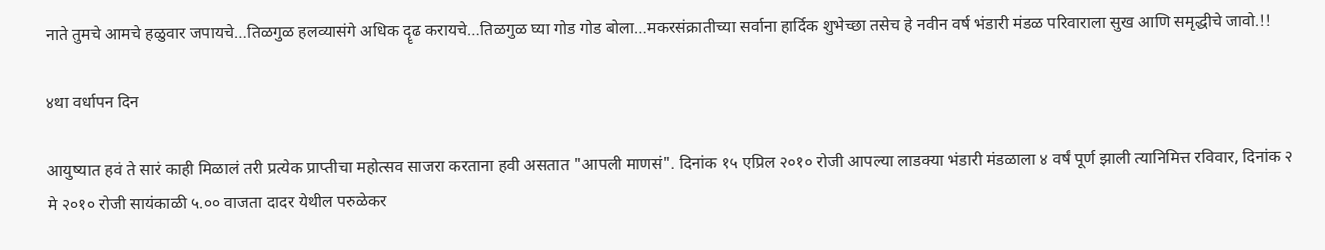नाते तुमचे आमचे हळुवार जपायचे…तिळगुळ हलव्यासंगे अधिक दॄढ करायचे…तिळगुळ घ्या गोड गोड बोला…मकरसंक्रातीच्या सर्वाना हार्दिक शुभेच्छा तसेच हे नवीन वर्ष भंडारी मंडळ परिवाराला सुख आणि समृद्धीचे जावो.!!

४था वर्धापन दिन

आयुष्यात हवं ते सारं काही मिळालं तरी प्रत्येक प्राप्तीचा महोत्सव साजरा करताना हवी असतात "आपली माणसं". दिनांक १५ एप्रिल २०१० रोजी आपल्या लाडक्या भंडारी मंडळाला ४ वर्षं पूर्ण झाली त्यानिमित्त रविवार, दिनांक २ मे २०१० रोजी सायंकाळी ५.०० वाजता दादर येथील परुळेकर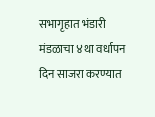सभागृहात भंडारी मंडळाचा ४था वर्धापन दिन साजरा करण्यात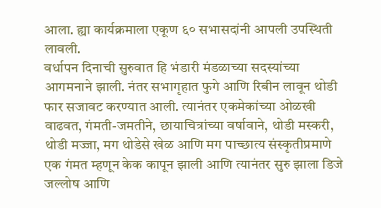आला. ह्या कार्यक्रमाला एकूण ६० सभासदांनी आपली उपस्थिती लावली.
वर्धापन दिनाची सुरुवात हि भंडारी मंडळाच्या सदस्यांच्या आगमनाने झाली. नंतर सभागृहात फुगे आणि रिबीन लावून थोडी फार सजावट करण्यात आली. त्यानंतर एकमेकांच्या ओळखी वाढवत, गंमती-जमतीने, छायाचित्रांच्या वर्षावाने, थोडी मस्करी, थोडी मज्जा, मग थोडेसे खेळ आणि मग पाच्छात्य संस्कृतीप्रमाणे एक गंमत म्हणून केक कापून झाली आणि त्यानंतर सुरु झाला डिजे जल्लोष आणि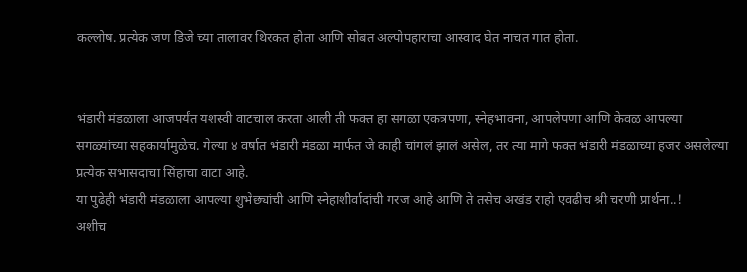कल्लोष. प्रत्येक जण डिजे च्या तालावर थिरकत होता आणि सोबत अल्पोपहाराचा आस्वाद घेत नाचत गात होता.


भंडारी मंडळाला आजपर्यंत यशस्वी वाटचाल करता आली ती फक्त हा सगळा एकत्रपणा, स्नेहभावना, आपलेपणा आणि केवळ आपल्या सगळ्यांच्या सहकार्यामुळेच. गेल्या ४ वर्षात भंडारी मंडळा मार्फत जे काही चांगलं झालं असेल, तर त्या मागे फक्त भंडारी मंडळाच्या हजर असलेल्या प्रत्येक सभासदाचा सिंहाचा वाटा आहे.
या पुढेही भंडारी मंडळाला आपल्या शुभेछ्यांची आणि स्नेहाशीर्वादांची गरज आहे आणि ते तसेच अखंड राहो एवढीच श्री चरणी प्रार्थना..!
अशीच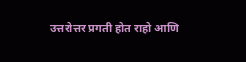उत्तरोत्तर प्रगती होत राहो आणि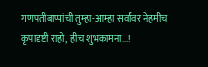गणपतीबाप्पांची तुम्हा-आम्हा सर्वांवर नेहमीच कृपादृष्टी राहो, हीच शुभकामना...!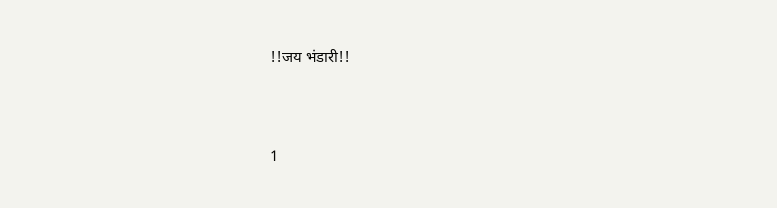!!जय भंडारी!!





1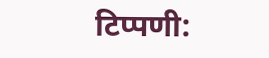टिप्पणी: